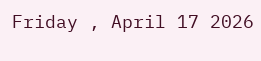Friday , April 17 2026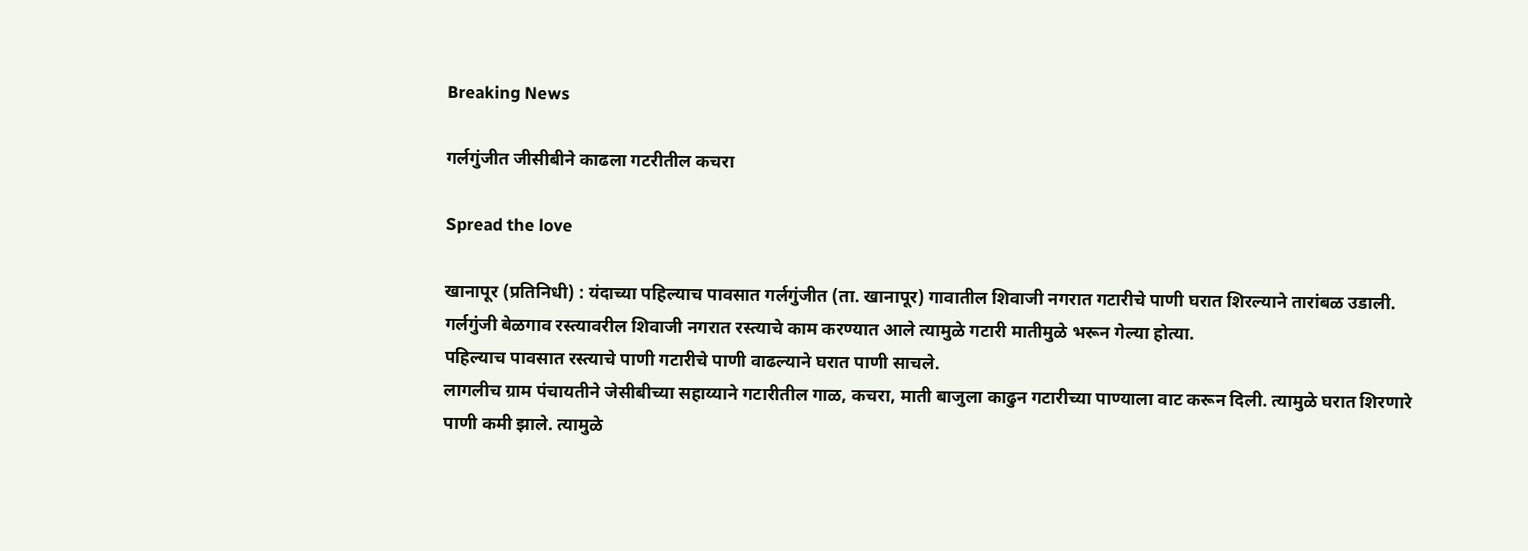Breaking News

गर्लगुंजीत जीसीबीने काढला गटरीतील कचरा

Spread the love

खानापूर (प्रतिनिधी) : यंदाच्या पहिल्याच पावसात गर्लगुंजीत (ता. खानापूर) गावातील शिवाजी नगरात गटारीचे पाणी घरात शिरल्याने तारांबळ उडाली.
गर्लगुंजी बेळगाव रस्त्यावरील शिवाजी नगरात रस्त्याचे काम करण्यात आले त्यामुळे गटारी मातीमुळे भरून गेल्या होत्या.
पहिल्याच पावसात रस्त्याचे पाणी गटारीचे पाणी वाढल्याने घरात पाणी साचले.
लागलीच ग्राम पंचायतीने जेसीबीच्या सहाय्याने गटारीतील गाळ, कचरा, माती बाजुला काढुन गटारीच्या पाण्याला वाट करून दिली. त्यामुळे घरात शिरणारे पाणी कमी झाले. त्यामुळे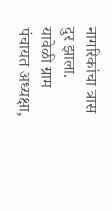नागरिकांचा त्रास दुर झाला.
यावेळी ग्राम पंचायत अध्यक्षा,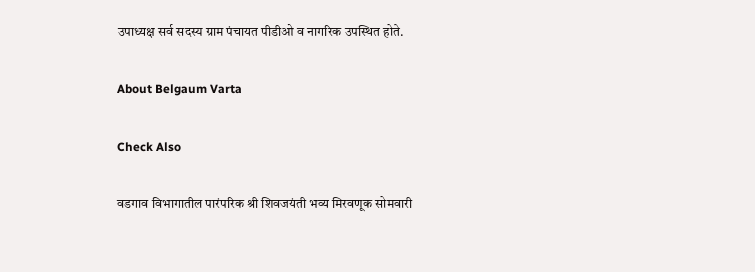उपाध्यक्ष सर्व सदस्य ग्राम पंचायत पीडीओ व नागरिक उपस्थित होते.

About Belgaum Varta

Check Also

वडगाव विभागातील पारंपरिक श्री शिवजयंती भव्य मिरवणूक सोमवारी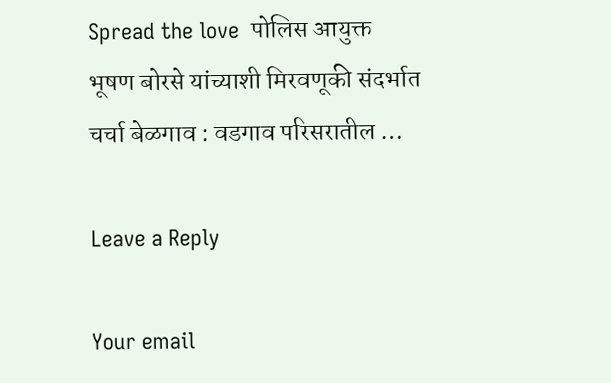Spread the love  पोलिस आयुक्त भूषण बोरसे यांच्याशी मिरवणूकी संदर्भात चर्चा बेळगाव : वडगाव परिसरातील …

Leave a Reply

Your email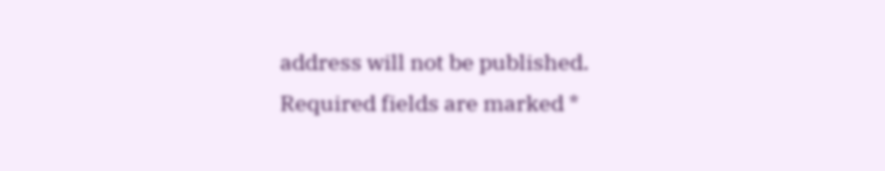address will not be published. Required fields are marked *